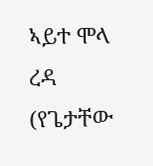ኣይተ ሞላ ረዳ (የጌታቸው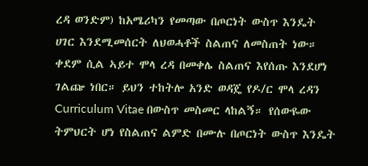ረዳ ወንድም) ከአሜሪካን የመጣው በጦርነት ውስጥ እንዴት ሀገር እንደሚመሰርት ለህወሓቶች ስልጠና ለመስጠት ነው። ቀደም ሲል ኣይተ ሞላ ረዳ በመቀሌ ስልጠና እየሰጡ እንደሆነ ገልጬ ነበር። ይህን ተከትሎ አንድ ወዳጄ የዶ/ር ሞላ ረዳን Curriculum Vitae በውስጥ መስመር ላከልኝ። የሰውዬው ትምህርት ሆነ የስልጠና ልምድ በሙሉ በጦርነት ውስጥ እንዴት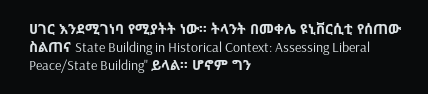ሀገር እንደሚገነባ የሚያትት ነው። ትላንት በመቀሌ ዩኒቨርሲቲ የሰጠው ስልጠና State Building in Historical Context: Assessing Liberal Peace/State Building" ይላል። ሆኖም ግን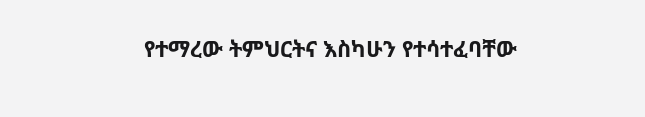የተማረው ትምህርትና እስካሁን የተሳተፈባቸው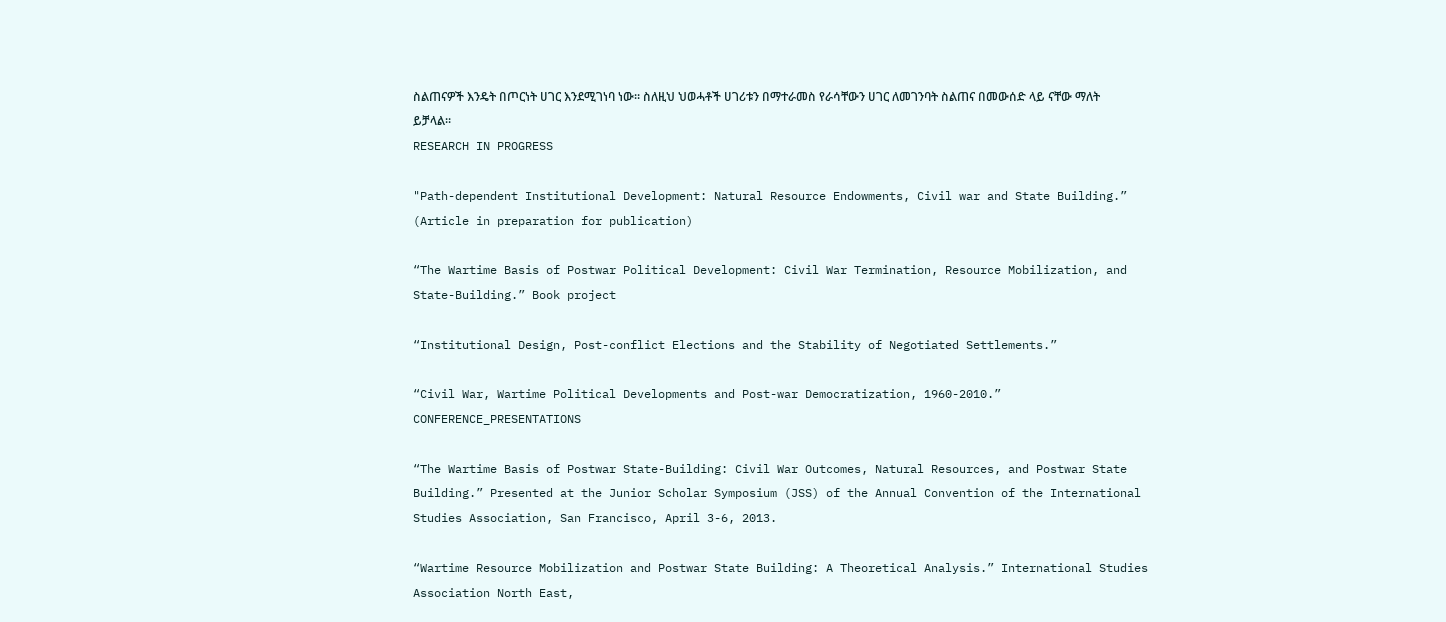ስልጠናዎች እንዴት በጦርነት ሀገር እንደሚገነባ ነው። ስለዚህ ህወሓቶች ሀገሪቱን በማተራመስ የራሳቸውን ሀገር ለመገንባት ስልጠና በመውሰድ ላይ ናቸው ማለት ይቻላል።
RESEARCH IN PROGRESS

"Path-dependent Institutional Development: Natural Resource Endowments, Civil war and State Building.” (Article in preparation for publication)

“The Wartime Basis of Postwar Political Development: Civil War Termination, Resource Mobilization, and State-Building.” Book project

“Institutional Design, Post-conflict Elections and the Stability of Negotiated Settlements.”

“Civil War, Wartime Political Developments and Post-war Democratization, 1960-2010.”
CONFERENCE_PRESENTATIONS

“The Wartime Basis of Postwar State-Building: Civil War Outcomes, Natural Resources, and Postwar State Building.” Presented at the Junior Scholar Symposium (JSS) of the Annual Convention of the International Studies Association, San Francisco, April 3-6, 2013.

“Wartime Resource Mobilization and Postwar State Building: A Theoretical Analysis.” International Studies Association North East,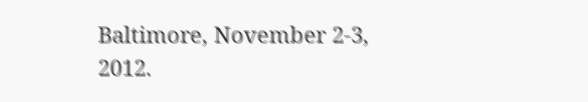Baltimore, November 2-3, 2012.